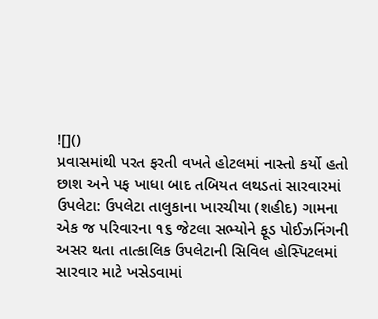![]()
પ્રવાસમાંથી પરત ફરતી વખતે હોટલમાં નાસ્તો કર્યો હતો
છાશ અને પફ ખાધા બાદ તબિયત લથડતાં સારવારમાં
ઉપલેટા: ઉપલેટા તાલુકાના ખારચીયા (શહીદ) ગામના એક જ પરિવારના ૧૬ જેટલા સભ્યોને ફૂડ પોઈઝનિંગની અસર થતા તાત્કાલિક ઉપલેટાની સિવિલ હોસ્પિટલમાં સારવાર માટે ખસેડવામાં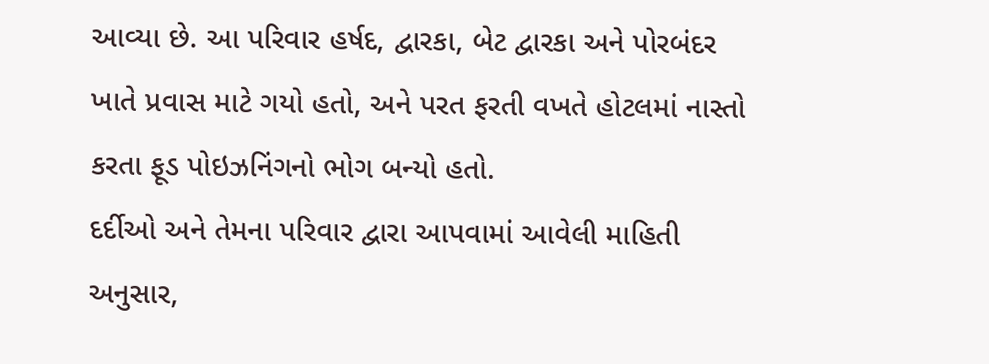આવ્યા છે. આ પરિવાર હર્ષદ, દ્વારકા, બેટ દ્વારકા અને પોરબંદર ખાતે પ્રવાસ માટે ગયો હતો, અને પરત ફરતી વખતે હોટલમાં નાસ્તો કરતા ફૂડ પોઇઝનિંગનો ભોગ બન્યો હતો.
દર્દીઓ અને તેમના પરિવાર દ્વારા આપવામાં આવેલી માહિતી અનુસાર,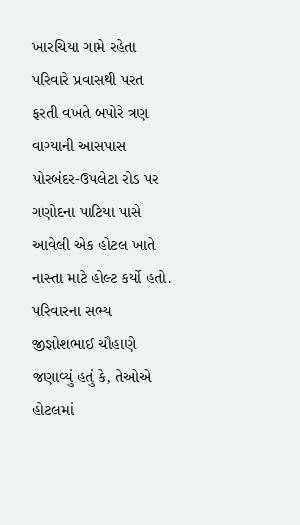ખારચિયા ગામે રહેતા પરિવારે પ્રવાસથી પરત ફરતી વખતે બપોરે ત્રણ વાગ્યાની આસપાસ પોરબંદર-ઉપલેટા રોડ પર ગણોદના પાટિયા પાસે આવેલી એક હોટલ ખાતે નાસ્તા માટે હોલ્ટ કર્યો હતો. પરિવારના સભ્ય જીજ્ઞોશભાઈ ચૌહાણે જણાવ્યું હતું કે, તેઓએ હોટલમાં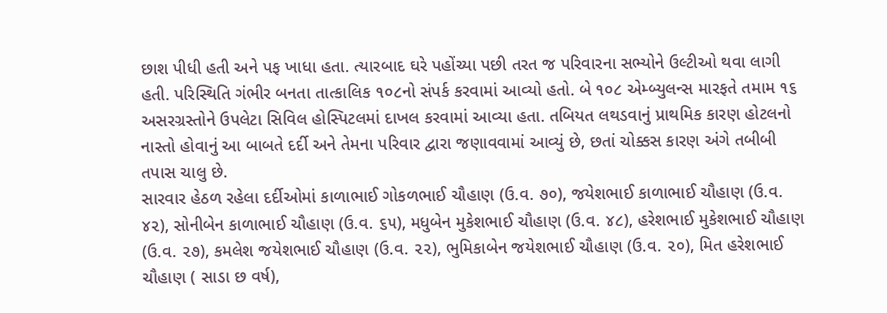છાશ પીધી હતી અને પફ ખાધા હતા. ત્યારબાદ ઘરે પહોંચ્યા પછી તરત જ પરિવારના સભ્યોને ઉલ્ટીઓ થવા લાગી હતી. પરિસ્થિતિ ગંભીર બનતા તાત્કાલિક ૧૦૮નો સંપર્ક કરવામાં આવ્યો હતો. બે ૧૦૮ એમ્બ્યુલન્સ મારફતે તમામ ૧૬ અસરગ્રસ્તોને ઉપલેટા સિવિલ હોસ્પિટલમાં દાખલ કરવામાં આવ્યા હતા. તબિયત લથડવાનું પ્રાથમિક કારણ હોટલનો નાસ્તો હોવાનું આ બાબતે દર્દી અને તેમના પરિવાર દ્વારા જણાવવામાં આવ્યું છે, છતાં ચોક્કસ કારણ અંગે તબીબી તપાસ ચાલુ છે.
સારવાર હેઠળ રહેલા દર્દીઓમાં કાળાભાઈ ગોકળભાઈ ચૌહાણ (ઉ.વ. ૭૦), જયેશભાઈ કાળાભાઈ ચૌહાણ (ઉ.વ. ૪૨), સોનીબેન કાળાભાઈ ચૌહાણ (ઉ.વ. ૬૫), મધુબેન મુકેશભાઈ ચૌહાણ (ઉ.વ. ૪૮), હરેશભાઈ મુકેશભાઈ ચૌહાણ (ઉ.વ. ૨૭), કમલેશ જયેશભાઈ ચૌહાણ (ઉ.વ. ૨૨), ભુમિકાબેન જયેશભાઈ ચૌહાણ (ઉ.વ. ૨૦), મિત હરેશભાઈ ચૌહાણ ( સાડા છ વર્ષ),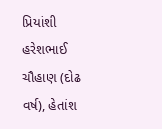પ્રિયાંશી હરેશભાઈ ચૌહાણ (દોઢ વર્ષ), હેતાંશ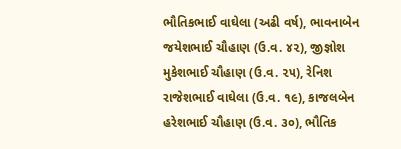ભૌતિકભાઈ વાઘેલા (અઢી વર્ષ), ભાવનાબેન જયેશભાઈ ચૌહાણ (ઉ.વ. ૪૨), જીજ્ઞોશ મુકેશભાઈ ચૌહાણ (ઉ.વ. ૨૫), રેનિશ રાજેશભાઈ વાઘેલા (ઉ.વ. ૧૯), કાજલબેન હરેશભાઈ ચૌહાણ (ઉ.વ. ૩૦), ભૌતિક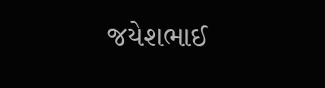જયેશભાઈ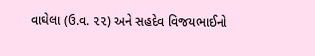વાઘેલા (ઉ.વ. ૨૨) અને સહદેવ વિજયભાઈનો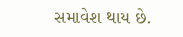સમાવેશ થાય છે.